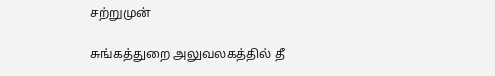சற்றுமுன்

சுங்கத்துறை அலுவலகத்தில் தீ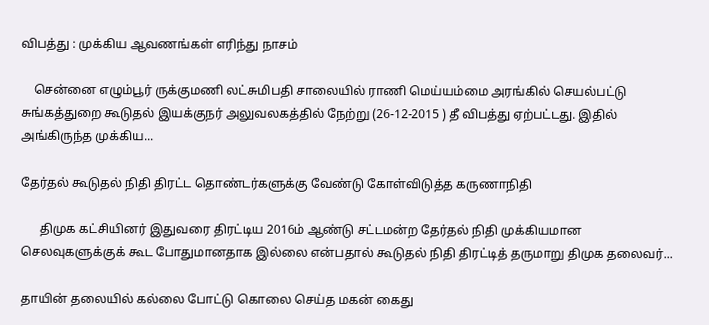விபத்து : முக்கிய ஆவணங்கள் எரிந்து நாசம்

    சென்னை எழும்பூர் ருக்குமணி லட்சுமிபதி சாலையில் ராணி மெய்யம்மை அரங்கில் செயல்பட்டு சுங்கத்துறை கூடுதல் இயக்குநர் அலுவலகத்தில் நேற்று (26-12-2015 ) தீ விபத்து ஏற்பட்டது. இதில் அங்கிருந்த முக்கிய...

தேர்தல் கூடுதல் நிதி திரட்ட தொண்டர்களுக்கு வேண்டு கோள்விடுத்த கருணாநிதி

      திமுக கட்சியினர் இதுவரை திரட்டிய 2016ம் ஆண்டு சட்டமன்ற தேர்தல் நிதி முக்கியமான செலவுகளுக்குக் கூட போதுமானதாக இல்லை என்பதால் கூடுதல் நிதி திரட்டித் தருமாறு திமுக தலைவர்...

தாயின் தலையில் கல்லை போட்டு கொலை செய்த மகன் கைது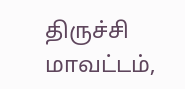திருச்சி மாவட்டம்,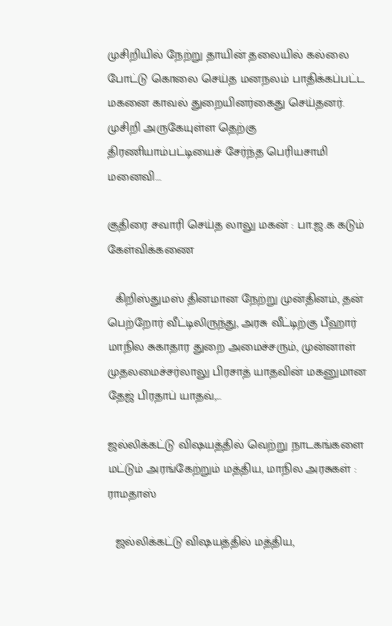முசிறியில் நேற்று தாயின் தலையில் கல்லை போட்டு கொலை செய்த மனநலம் பாதிக்கப்பட்ட மகனை காவல் துறையினர்கைது செய்தனர். முசிறி அருகேயுள்ள தெற்கு திரணியாம்பட்டியைச் சேர்ந்த பெரியசாமி மனைவி...

குதிரை சவாரி செய்த லாலு மகன் : பா.ஜ.க கடும் கேள்விக்கணை

  கிறிஸ்துமஸ் தினமான நேற்று முன்தினம், தன் பெற்றோர் வீட்டிலிருந்து, அரசு வீட்டிற்கு பீஹார் மாநில சுகாதார துறை அமைச்சரும், முன்னாள் முதலமைச்சர்லாலு பிரசாத் யாதவின் மகனுமான தேஜ் பிரதாப் யாதவ்,...

ஜல்லிக்கட்டு விஷயத்தில் வெற்று நாடகங்களை மட்டும் அரங்கேற்றும் மத்திய, மாநில அரசுகள் : ராமதாஸ்

  ஜல்லிக்கட்டு விஷயத்தில் மத்திய,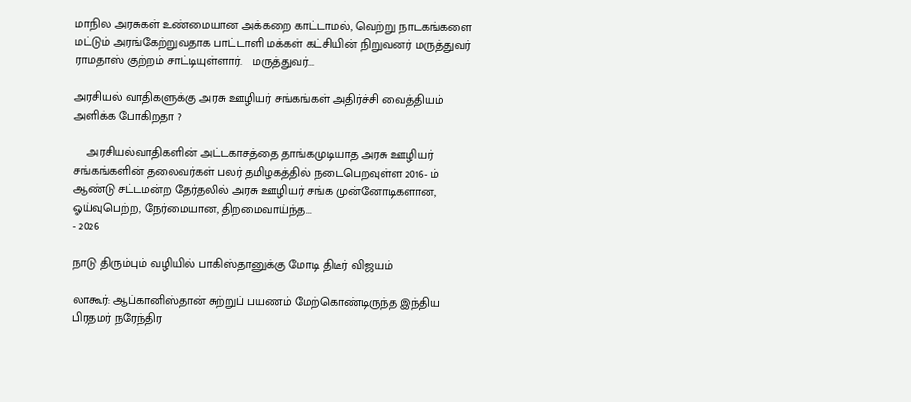மாநில அரசுகள் உண்மையான அக்கறை காட்டாமல், வெற்று நாடகங்களை மட்டும் அரங்கேற்றுவதாக பாட்டாளி மக்கள் கட்சியின் நிறுவனர் மருத்துவர் ராமதாஸ் குற்றம் சாட்டியுள்ளார்.   மருத்துவர்...

அரசியல் வாதிகளுக்கு அரசு ஊழியர் சங்கங்கள் அதிர்ச்சி வைத்தியம் அளிக்க போகிறதா ?

    அரசியல்வாதிகளின் அட்டகாசத்தை தாங்கமுடியாத அரசு ஊழியர் சங்கங்களின் தலைவர்கள் பலர் தமிழகத்தில் நடைபெறவுள்ள 2016- ம் ஆண்டு சட்டமன்ற தேர்தலில் அரசு ஊழியர் சங்க முன்னோடிகளான, ஓய்வுபெற்ற, நேர்மையான, திறமைவாய்ந்த...
- 2026

நாடு திரும்பும் வழியில் பாகிஸ்தானுக்கு மோடி திடீர் விஜயம்

லாகூர்: ஆப்கானிஸ்தான் சுற்றுப் பயணம் மேற்கொண்டிருந்த இந்திய பிரதமர் நரேந்திர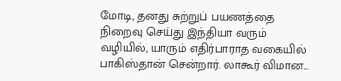மோடி, தனது சுற்றுப் பயணத்தை நிறைவு செய்து இந்தியா வரும் வழியில், யாரும் எதிர்பாராத வகையில் பாகிஸ்தான் சென்றார். லாகூர் விமான...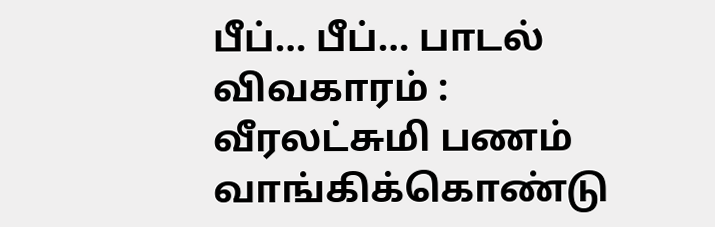பீப்… பீப்… பாடல் விவகாரம் : வீரலட்சுமி பணம் வாங்கிக்கொண்டு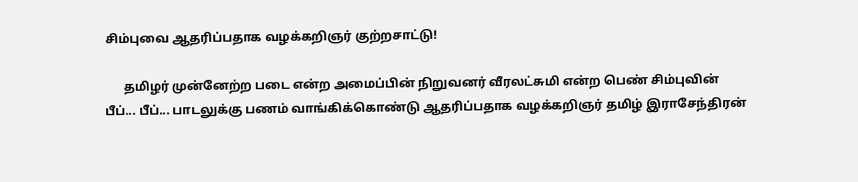சிம்புவை ஆதரிப்பதாக வழக்கறிஞர் குற்றசாட்டு!

      தமிழர் முன்னேற்ற படை என்ற அமைப்பின் நிறுவனர் வீரலட்சுமி என்ற பெண் சிம்புவின் பீப்... பீப்... பாடலுக்கு பணம் வாங்கிக்கொண்டு ஆதரிப்பதாக வழக்கறிஞர் தமிழ் இராசேந்திரன்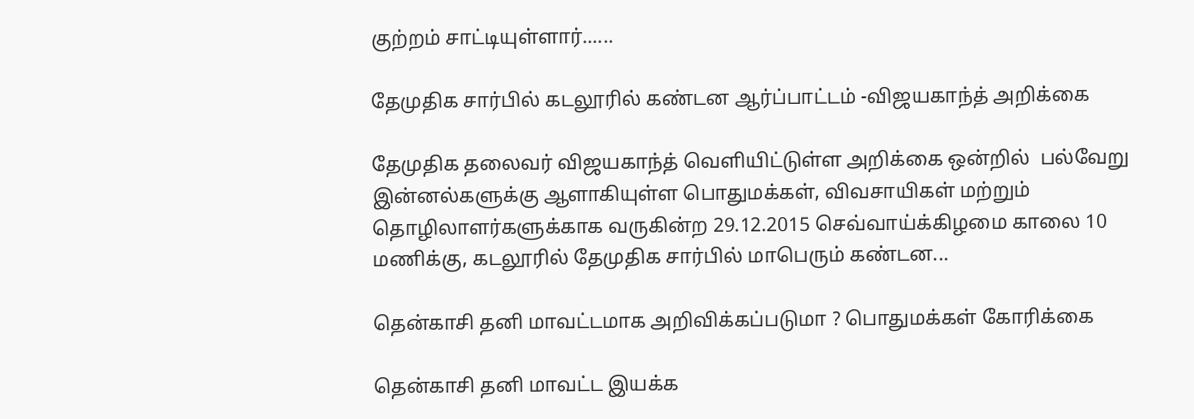குற்றம் சாட்டியுள்ளார்......

தேமுதிக சார்பில் கடலூரில் கண்டன ஆர்ப்பாட்டம் -விஜயகாந்த் அறிக்கை

தேமுதிக தலைவர் விஜயகாந்த் வெளியிட்டுள்ள அறிக்கை ஒன்றில்  பல்வேறு இன்னல்களுக்கு ஆளாகியுள்ள பொதுமக்கள், விவசாயிகள் மற்றும் தொழிலாளர்களுக்காக வருகின்ற 29.12.2015 செவ்வாய்க்கிழமை காலை 10 மணிக்கு, கடலூரில் தேமுதிக சார்பில் மாபெரும் கண்டன...

தென்காசி தனி மாவட்டமாக அறிவிக்கப்படுமா ? பொதுமக்கள் கோரிக்கை

தென்காசி தனி மாவட்ட இயக்க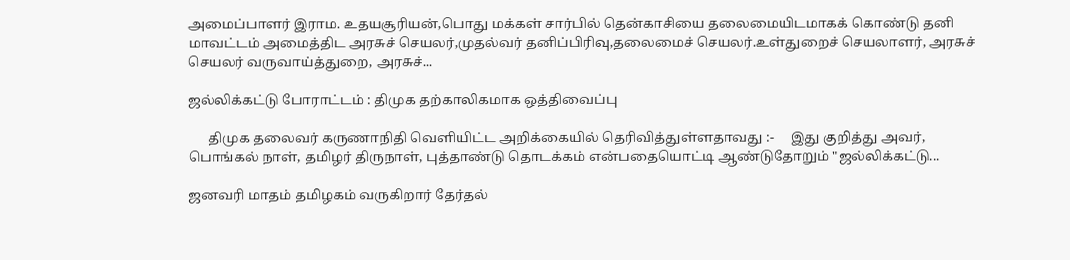அமைப்பாளர் இராம. உதயசூரியன்,பொது மக்கள் சார்பில் தென்காசியை தலைமையிடமாகக் கொண்டு தனி மாவட்டம் அமைத்திட அரசுச் செயலர்,முதல்வர் தனிப்பிரிவு,தலைமைச் செயலர்.உள்துறைச் செயலாளர், அரசுச் செயலர் வருவாய்த்துறை, அரசுச்...

ஜல்லிக்கட்டு போராட்டம் : திமுக தற்காலிகமாக ஒத்திவைப்பு

      திமுக தலைவர் கருணாநிதி வெளியிட்ட அறிக்கையில் தெரிவித்துள்ளதாவது :-     இது குறித்து அவர், பொங்கல் நாள், தமிழர் திருநாள், புத்தாண்டு தொடக்கம் என்பதையொட்டி ஆண்டுதோறும் "ஜல்லிக்கட்டு...

ஜனவரி மாதம் தமிழகம் வருகிறார் தேர்தல்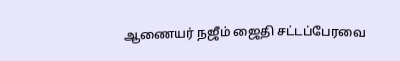ஆணையர் நஜீம் ஜைதி சட்டப்பேரவை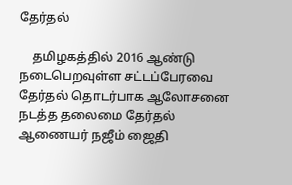தேர்தல்

    தமிழகத்தில் 2016 ஆண்டு நடைபெறவுள்ள சட்டப்பேரவை தேர்தல் தொடர்பாக ஆலோசனை நடத்த தலைமை தேர்தல் ஆணையர் நஜீம் ஜைதி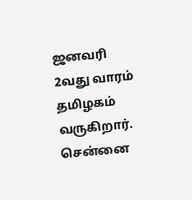ஜனவரி 2வது வாரம் தமிழகம் வருகிறார்.   சென்னை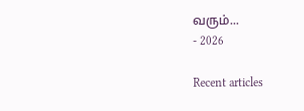வரும்...
- 2026

Recent articles